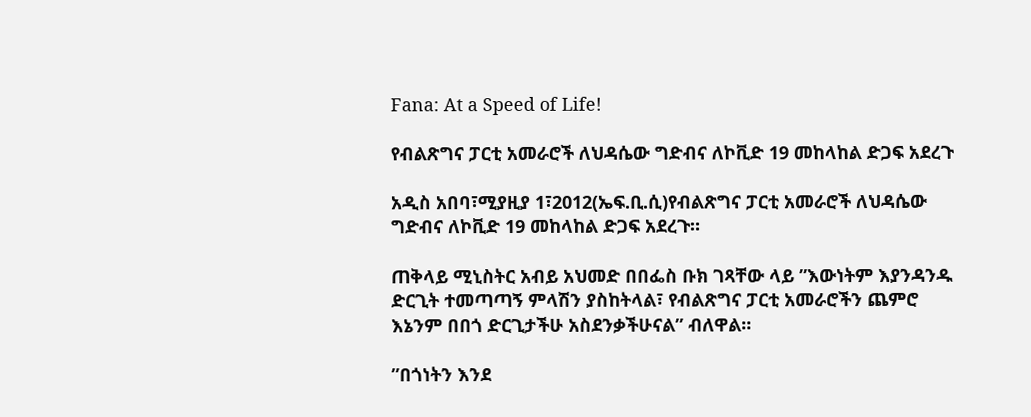Fana: At a Speed of Life!

የብልጽግና ፓርቲ አመራሮች ለህዳሴው ግድብና ለኮቪድ 19 መከላከል ድጋፍ አደረጉ

አዲስ አበባ፣ሚያዚያ 1፣2012(ኤፍ.ቢ.ሲ)የብልጽግና ፓርቲ አመራሮች ለህዳሴው ግድብና ለኮቪድ 19 መከላከል ድጋፍ አደረጉ።

ጠቅላይ ሚኒስትር አብይ አህመድ በበፌስ ቡክ ገጻቸው ላይ ”እውነትም እያንዳንዱ ድርጊት ተመጣጣኝ ምላሽን ያስከትላል፣ የብልጽግና ፓርቲ አመራሮችን ጨምሮ እኔንም በበጎ ድርጊታችሁ አስደንቃችሁናል” ብለዋል።

”በጎነትን እንደ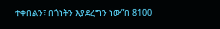ተቀበልን፣ በጎነትን እያደረግን ነው”በ 8100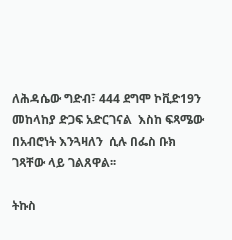ለሕዳሴው ግድብ፣ 444 ደግሞ ኮቪድ19ን መከላከያ ድጋፍ አድርገናል  እስከ ፍጻሜው በአብሮነት እንጓዛለን  ሲሉ በፌስ ቡክ ገጻቸው ላይ ገልጸዋል፡፡

ትኩስ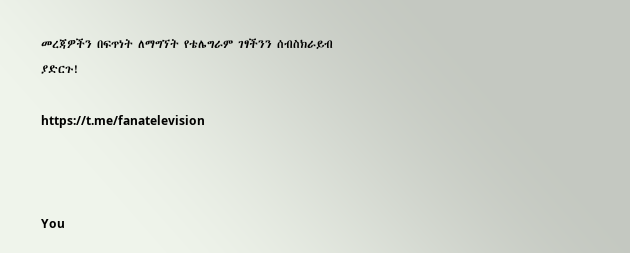መረጃዎችን በፍጥነት ለማግኘት የቴሌግራም ገፃችንን ሰብስክራይብ ያድርጉ!

https://t.me/fanatelevision



You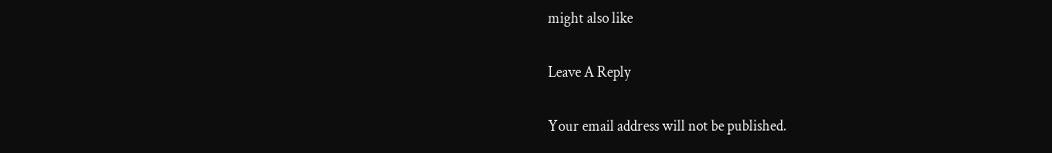might also like

Leave A Reply

Your email address will not be published.